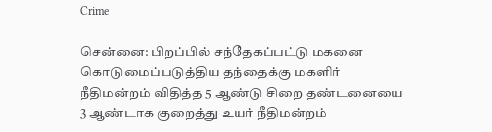Crime

சென்னை: பிறப்பில் சந்தேகப்பட்டு மகனை கொடுமைப்படுத்திய தந்தைக்கு மகளிர் நீதிமன்றம் விதித்த 5 ஆண்டு சிறை தண்டனையை 3 ஆண்டாக குறைத்து உயர் நீதிமன்றம்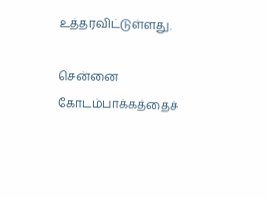உத்தரவிட்டுள்ளது.

சென்னை கோடம்பாக்கத்தைச்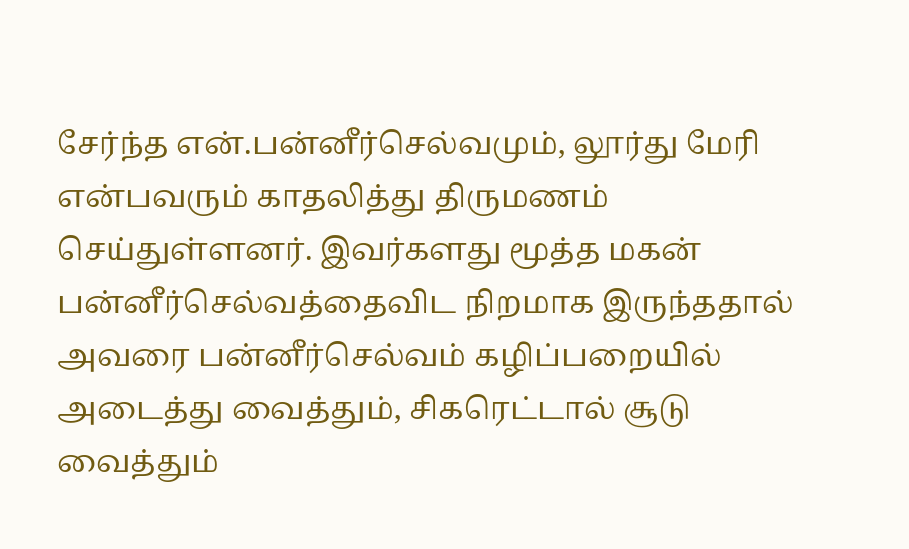சேர்ந்த என்.பன்னீர்செல்வமும், லூர்து மேரி என்பவரும் காதலித்து திருமணம் செய்துள்ளனர். இவர்களது மூத்த மகன் பன்னீர்செல்வத்தைவிட நிறமாக இருந்ததால் அவரை பன்னீர்செல்வம் கழிப்பறையில் அடைத்து வைத்தும், சிகரெட்டால் சூடு வைத்தும்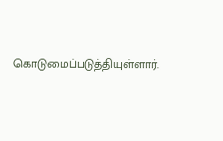கொடுமைப்படுத்தியுள்ளார்.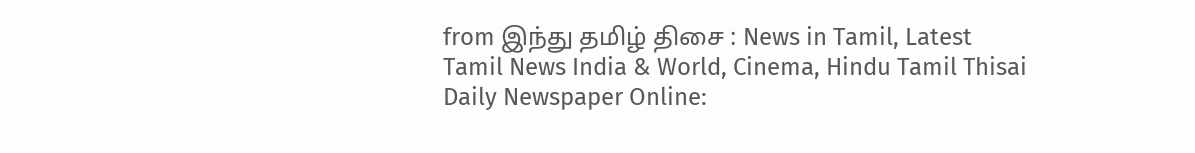from இந்து தமிழ் திசை : News in Tamil, Latest Tamil News India & World, Cinema, Hindu Tamil Thisai Daily Newspaper Online: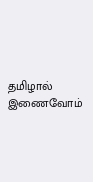தமிழால் இணைவோம்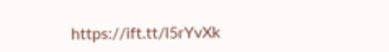https://ift.tt/l5rYvXk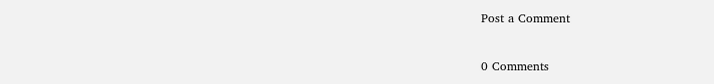Post a Comment

0 Comments